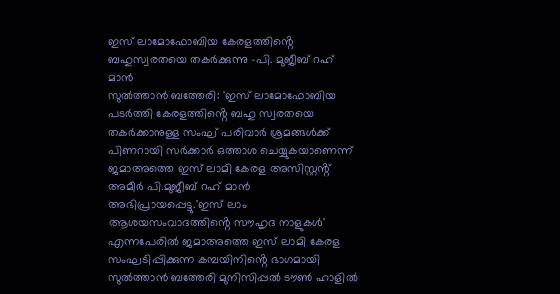ഇസ് ലാമോഫോബിയ കേരളത്തിൻ്റെ ബഹുസ്വരതയെ തകർക്കുന്നു -പി. മുജീബ് റഹ് മാൻ
സുൽത്താൻ ബത്തേരി: 'ഇസ് ലാമോഫോബിയ പടർത്തി കേരളത്തിൻ്റെ ബഹു സ്വരതയെ തകർക്കാനുള്ള സംഘ് പരിവാർ ശ്രമങ്ങൾക്ക് പിണറായി സർക്കാർ ഒത്താശ ചെയ്യുകയാണെന്ന് ജമാഅത്തെ ഇസ് ലാമി കേരള അസിസ്റ്റൻ്റ് അമീർ പി.മുജീബ് റഹ് മാൻ അഭിപ്രായപ്പെട്ടു.'ഇസ് ലാം ആശയസംവാദത്തിൻ്റെ സൗഹൃദ നാളുകൾ' എന്നപേരിൽ ജമാഅത്തെ ഇസ് ലാമി കേരള സംഘടിപ്പിക്കുന്ന കമ്പയിനിൻ്റെ ഭാഗമായി സുൽത്താൻ ബത്തേരി മുനിസിപ്പൽ ടൗൺ ഹാളിൽ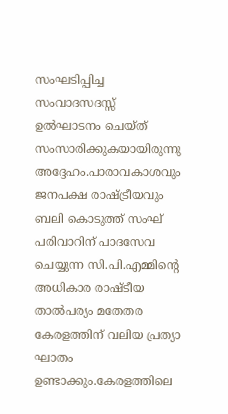സംഘടിപ്പിച്ച സംവാദസദസ്സ് ഉൽഘാടനം ചെയ്ത് സംസാരിക്കുകയായിരുന്നു അദ്ദേഹം.പാരാവകാശവും ജനപക്ഷ രാഷ്ട്രീയവും ബലി കൊടുത്ത് സംഘ് പരിവാറിന് പാദസേവ ചെയ്യുന്ന സി.പി.എമ്മിൻ്റെ അധികാര രാഷ്ടീയ താൽപര്യം മതേതര കേരളത്തിന് വലിയ പ്രത്യാ ഘാതം ഉണ്ടാക്കും.കേരളത്തിലെ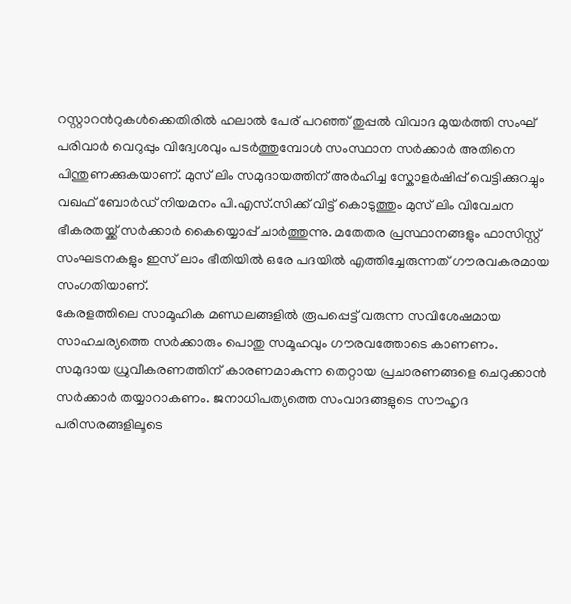റസ്റ്റാറൻറുകൾക്കെതിരിൽ ഹലാൽ പേര് പറഞ്ഞ് തുപ്പൽ വിവാദ മുയർത്തി സംഘ് പരിവാർ വെറുപ്പും വിദ്വേശവും പടർത്തുമ്പോൾ സംസ്ഥാന സർക്കാർ അതിനെ പിന്തുണക്കുകയാണ്. മുസ് ലിം സമുദായത്തിന് അർഹിച്ച സ്കോളർഷിപ്പ് വെട്ടിക്കുറച്ചും വഖഫ് ബോർഡ് നിയമനം പി.എസ്.സിക്ക് വിട്ട് കൊടുത്തും മുസ് ലിം വിവേചന ഭീകരതയ്ക്ക് സർക്കാർ കൈയ്യൊപ്പ് ചാർത്തുന്നു. മതേതര പ്രസ്ഥാനങ്ങളും ഫാസിസ്റ്റ് സംഘടനകളും ഇസ് ലാം ഭീതിയിൽ ഒരേ പദയിൽ എത്തിച്ചേരുന്നത് ഗൗരവകരമായ സംഗതിയാണ്.
കേരളത്തിലെ സാമൂഹിക മണ്ഡലങ്ങളിൽ രൂപപ്പെട്ട് വരുന്ന സവിശേഷമായ സാഹചര്യത്തെ സർക്കാരും പൊതു സമൂഹവും ഗൗരവത്തോടെ കാണണം. സമുദായ ധ്രുവീകരണത്തിന് കാരണമാകുന്ന തെറ്റായ പ്രചാരണങ്ങളെ ചെറുക്കാൻ സർക്കാർ തയ്യാറാകണം. ജനാധിപത്യത്തെ സംവാദങ്ങളുടെ സൗഹൃദ പരിസരങ്ങളിലൂടെ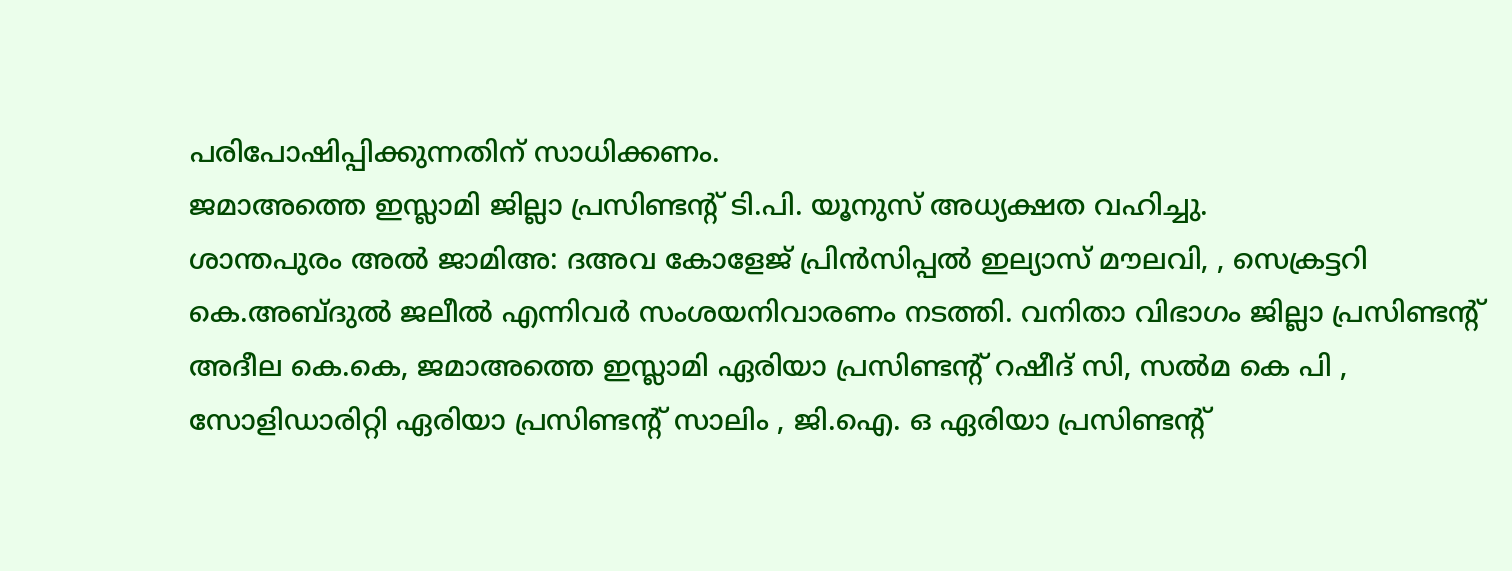പരിപോഷിപ്പിക്കുന്നതിന് സാധിക്കണം.
ജമാഅത്തെ ഇസ്ലാമി ജില്ലാ പ്രസിണ്ടന്റ് ടി.പി. യൂനുസ് അധ്യക്ഷത വഹിച്ചു.
ശാന്തപുരം അൽ ജാമിഅ: ദഅവ കോളേജ് പ്രിൻസിപ്പൽ ഇല്യാസ് മൗലവി, , സെക്രട്ടറി കെ.അബ്ദുൽ ജലീൽ എന്നിവർ സംശയനിവാരണം നടത്തി. വനിതാ വിഭാഗം ജില്ലാ പ്രസിണ്ടന്റ് അദീല കെ.കെ, ജമാഅത്തെ ഇസ്ലാമി ഏരിയാ പ്രസിണ്ടന്റ് റഷീദ് സി, സൽമ കെ പി , സോളിഡാരിറ്റി ഏരിയാ പ്രസിണ്ടന്റ് സാലിം , ജി.ഐ. ഒ ഏരിയാ പ്രസിണ്ടന്റ്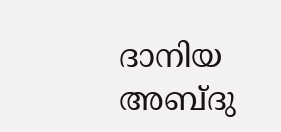ദാനിയ അബ്ദു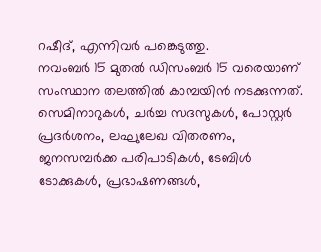റഷീദ്, എന്നിവർ പങ്കെടുത്തു.
നവംബർ 15 മുതൽ ഡിസംബർ 15 വരെയാണ് സംസ്ഥാന തലത്തിൽ കാമ്പയിൻ നടക്കുന്നത്. സെമിനാറുകൾ, ചർച്ച സദസുകൾ, പോസ്റ്റർ പ്രദർശനം, ലഘുലേഖ വിതരണം, ജനസമ്പർക്ക പരിപാടികൾ, ടേബിൾ ടോക്കുകൾ, പ്രഭാഷണങ്ങൾ,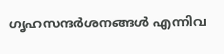ഗൃഹസന്ദർശനങ്ങൾ എന്നിവ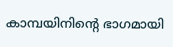കാമ്പയിനിന്റെ ഭാഗമായി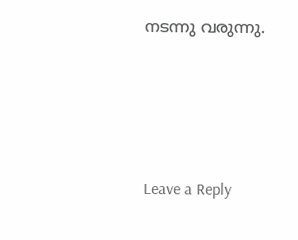നടന്നു വരുന്നു.





Leave a Reply